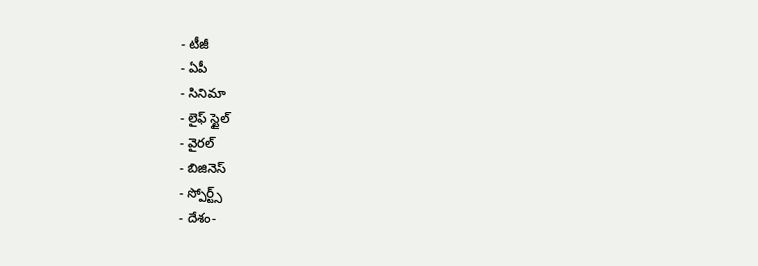- టీజీ
- ఏపీ
- సినిమా
- లైఫ్ స్టైల్
- వైరల్
- బిజినెస్
- స్పోర్ట్స్
- దేశం-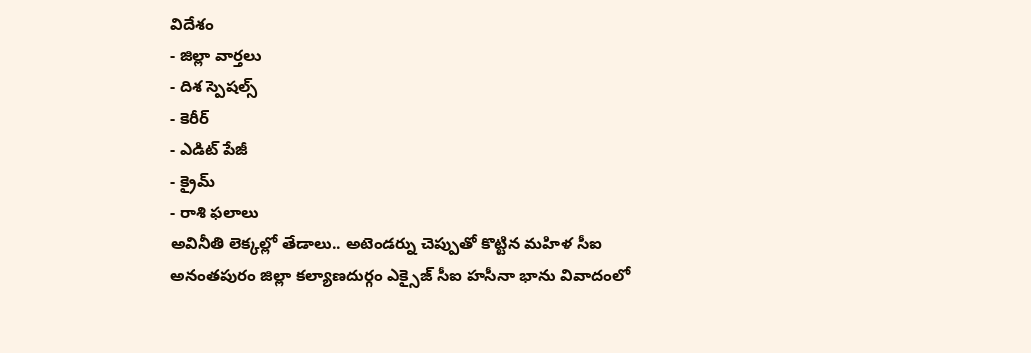విదేశం
- జిల్లా వార్తలు
- దిశ స్పెషల్స్
- కెరీర్
- ఎడిట్ పేజీ
- క్రైమ్
- రాశి ఫలాలు
అవినీతి లెక్కల్లో తేడాలు.. అటెండర్ను చెప్పుతో కొట్టిన మహిళ సీఐ
అనంతపురం జిల్లా కల్యాణదుర్గం ఎక్సైజ్ సీఐ హసీనా భాను వివాదంలో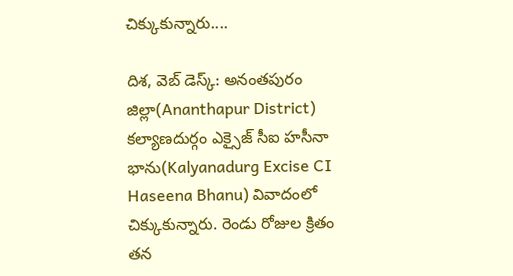చిక్కుకున్నారు....

దిశ, వెబ్ డెస్క్: అనంతపురం జిల్లా(Ananthapur District) కల్యాణదుర్గం ఎక్సైజ్ సీఐ హసీనా భాను(Kalyanadurg Excise CI Haseena Bhanu) వివాదంలో చిక్కుకున్నారు. రెండు రోజుల క్రితం తన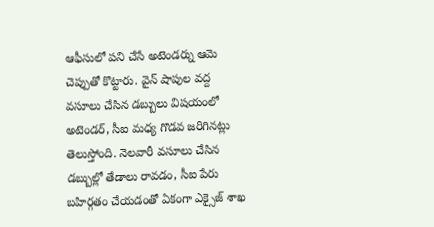ఆఫీసులో పని చేసే అటెండర్ను ఆమె చెప్పుతో కొట్టారు. వైన్ షాపుల వద్ద వసూలు చేసిన డబ్బులు విషయంలో అటెండర్, సీఐ మధ్య గొడవ జరిగినట్లు తెలుస్తోంది. నెలవారీ వసూలు చేసిన డబ్బుల్లో తేడాలు రావడం, సీఐ పేరు బహిర్గతం చేయడంతో ఏకంగా ఎక్సైజ్ శాఖ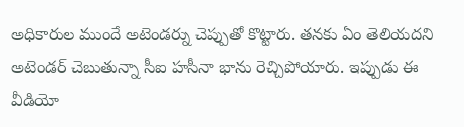అధికారుల ముందే అటెండర్ను చెప్పుతో కొట్టారు. తనకు ఏం తెలియదని అటెండర్ చెబుతున్నా సీఐ హసీనా భాను రెచ్చిపోయారు. ఇప్పుడు ఈ వీడియో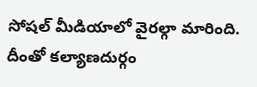సోషల్ మీడియాలో వైరల్గా మారింది. దీంతో కల్యాణదుర్గం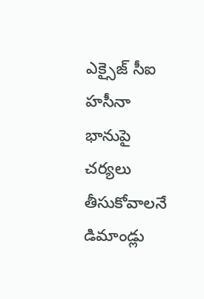ఎక్సైజ్ సీఐ హసీనా భానుపై చర్యలు తీసుకోవాలనే డిమాండ్లు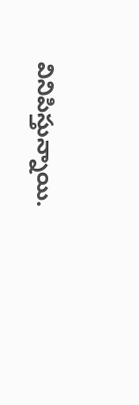వినిపిస్తున్నాయి.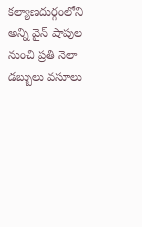కల్యాణదుర్గంలోని అన్ని వైన్ షాపుల నుంచి ప్రతి నెలా డబ్బులు వసూలు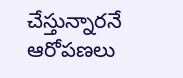చేస్తున్నారనే ఆరోపణలు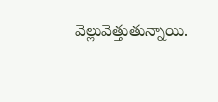వెల్లువెత్తుతున్నాయి.